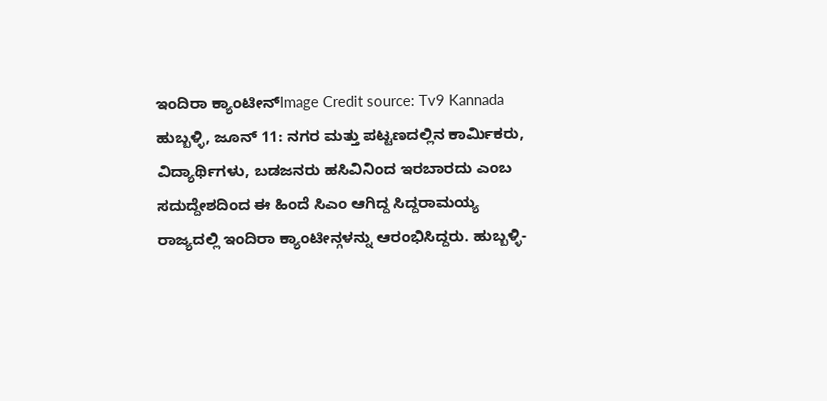ಇಂದಿರಾ ಕ್ಯಾಂಟೀನ್Image Credit source: Tv9 Kannada
ಹುಬ್ಬಳ್ಳಿ, ಜೂನ್ 11: ನಗರ ಮತ್ತು ಪಟ್ಟಣದಲ್ಲಿನ ಕಾರ್ಮಿಕರು, ವಿದ್ಯಾರ್ಥಿಗಳು, ಬಡಜನರು ಹಸಿವಿನಿಂದ ಇರಬಾರದು ಎಂಬ ಸದುದ್ದೇಶದಿಂದ ಈ ಹಿಂದೆ ಸಿಎಂ ಆಗಿದ್ದ ಸಿದ್ದರಾಮಯ್ಯ ರಾಜ್ಯದಲ್ಲಿ ಇಂದಿರಾ ಕ್ಯಾಂಟೀನ್ಗಳನ್ನು ಆರಂಭಿಸಿದ್ದರು. ಹುಬ್ಬಳ್ಳಿ-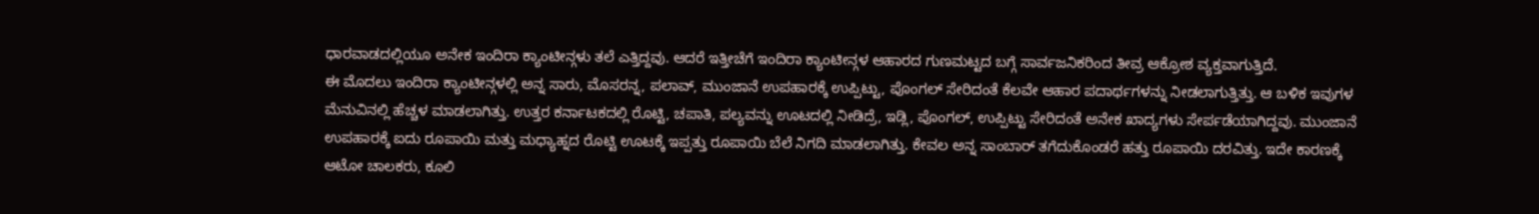ಧಾರವಾಡದಲ್ಲಿಯೂ ಅನೇಕ ಇಂದಿರಾ ಕ್ಯಾಂಟೀನ್ಗಳು ತಲೆ ಎತ್ತಿದ್ದವು. ಆದರೆ ಇತ್ತೀಚೆಗೆ ಇಂದಿರಾ ಕ್ಯಾಂಟೀನ್ಗಳ ಆಹಾರದ ಗುಣಮಟ್ಟದ ಬಗ್ಗೆ ಸಾರ್ವಜನಿಕರಿಂದ ತೀವ್ರ ಆಕ್ರೋಶ ವ್ಯಕ್ತವಾಗುತ್ತಿದೆ.
ಈ ಮೊದಲು ಇಂದಿರಾ ಕ್ಯಾಂಟೀನ್ಗಳಲ್ಲಿ ಅನ್ನ ಸಾರು, ಮೊಸರನ್ನ, ಪಲಾವ್, ಮುಂಜಾನೆ ಉಪಹಾರಕ್ಕೆ ಉಪ್ಪಿಟ್ಟು, ಪೊಂಗಲ್ ಸೇರಿದಂತೆ ಕೆಲವೇ ಆಹಾರ ಪದಾರ್ಥಗಳನ್ನು ನೀಡಲಾಗುತ್ತಿತ್ತು. ಆ ಬಳಿಕ ಇವುಗಳ ಮೆನುವಿನಲ್ಲಿ ಹೆಚ್ಚಳ ಮಾಡಲಾಗಿತ್ತು. ಉತ್ತರ ಕರ್ನಾಟಕದಲ್ಲಿ ರೊಟ್ಟಿ, ಚಪಾತಿ, ಪಲ್ಯವನ್ನು ಊಟದಲ್ಲಿ ನೀಡಿದ್ರೆ, ಇಡ್ಲಿ, ಪೊಂಗಲ್, ಉಪ್ಪಿಟ್ಟು ಸೇರಿದಂತೆ ಅನೇಕ ಖಾದ್ಯಗಳು ಸೇರ್ಪಡೆಯಾಗಿದ್ದವು. ಮುಂಜಾನೆ ಉಪಹಾರಕ್ಕೆ ಐದು ರೂಪಾಯಿ ಮತ್ತು ಮಧ್ಯಾಹ್ನದ ರೊಟ್ಟಿ ಊಟಕ್ಕೆ ಇಪ್ಪತ್ತು ರೂಪಾಯಿ ಬೆಲೆ ನಿಗದಿ ಮಾಡಲಾಗಿತ್ತು. ಕೇವಲ ಅನ್ನ ಸಾಂಬಾರ್ ತಗೆದುಕೊಂಡರೆ ಹತ್ತು ರೂಪಾಯಿ ದರವಿತ್ತು. ಇದೇ ಕಾರಣಕ್ಕೆ ಆಟೋ ಚಾಲಕರು, ಕೂಲಿ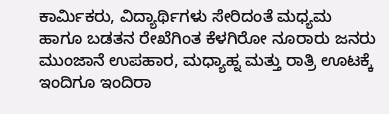ಕಾರ್ಮಿಕರು, ವಿದ್ಯಾರ್ಥಿಗಳು ಸೇರಿದಂತೆ ಮಧ್ಯಮ ಹಾಗೂ ಬಡತನ ರೇಖೆಗಿಂತ ಕೆಳಗಿರೋ ನೂರಾರು ಜನರು ಮುಂಜಾನೆ ಉಪಹಾರ, ಮಧ್ಯಾಹ್ನ ಮತ್ತು ರಾತ್ರಿ ಊಟಕ್ಕೆ ಇಂದಿಗೂ ಇಂದಿರಾ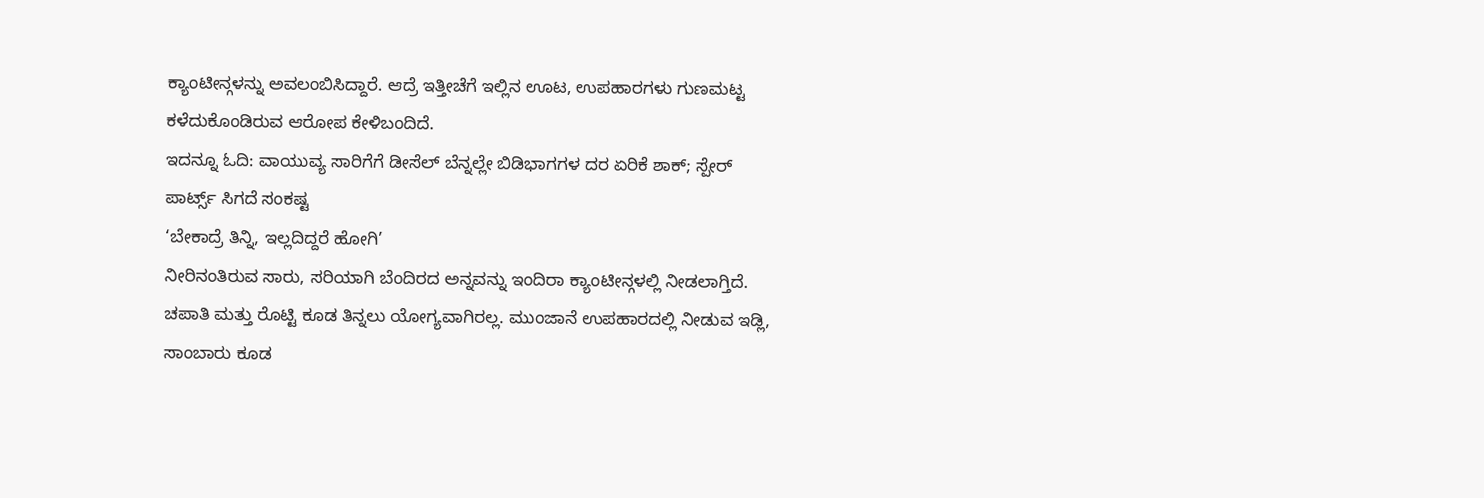ಕ್ಯಾಂಟೀನ್ಗಳನ್ನು ಅವಲಂಬಿಸಿದ್ದಾರೆ. ಆದ್ರೆ ಇತ್ತೀಚೆಗೆ ಇಲ್ಲಿನ ಊಟ, ಉಪಹಾರಗಳು ಗುಣಮಟ್ಟ ಕಳೆದುಕೊಂಡಿರುವ ಆರೋಪ ಕೇಳಿಬಂದಿದೆ.
ಇದನ್ನೂ ಓದಿ: ವಾಯುವ್ಯ ಸಾರಿಗೆಗೆ ಡೀಸೆಲ್ ಬೆನ್ನಲ್ಲೇ ಬಿಡಿಭಾಗಗಳ ದರ ಏರಿಕೆ ಶಾಕ್; ಸ್ಪೇರ್ ಪಾರ್ಟ್ಸ್ ಸಿಗದೆ ಸಂಕಷ್ಟ
‘ಬೇಕಾದ್ರೆ ತಿನ್ನಿ, ಇಲ್ಲದಿದ್ದರೆ ಹೋಗಿ’
ನೀರಿನಂತಿರುವ ಸಾರು, ಸರಿಯಾಗಿ ಬೆಂದಿರದ ಅನ್ನವನ್ನು ಇಂದಿರಾ ಕ್ಯಾಂಟೀನ್ಗಳಲ್ಲಿ ನೀಡಲಾಗ್ತಿದೆ. ಚಪಾತಿ ಮತ್ತು ರೊಟ್ಟಿ ಕೂಡ ತಿನ್ನಲು ಯೋಗ್ಯವಾಗಿರಲ್ಲ. ಮುಂಜಾನೆ ಉಪಹಾರದಲ್ಲಿ ನೀಡುವ ಇಡ್ಲಿ, ಸಾಂಬಾರು ಕೂಡ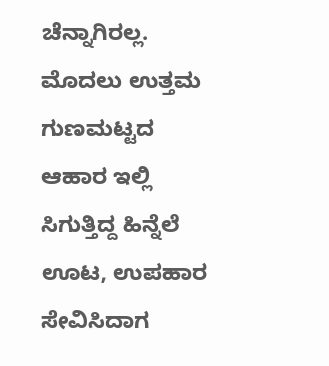ಚೆನ್ನಾಗಿರಲ್ಲ. ಮೊದಲು ಉತ್ತಮ ಗುಣಮಟ್ಟದ ಆಹಾರ ಇಲ್ಲಿ ಸಿಗುತ್ತಿದ್ದ ಹಿನ್ನೆಲೆ ಊಟ, ಉಪಹಾರ ಸೇವಿಸಿದಾಗ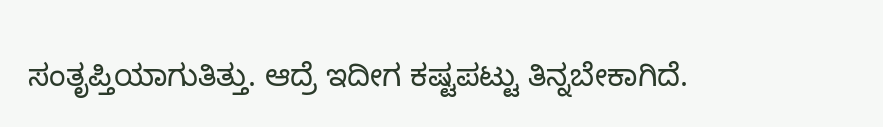ಸಂತೃಪ್ತಿಯಾಗುತಿತ್ತು. ಆದ್ರೆ ಇದೀಗ ಕಷ್ಟಪಟ್ಟು ತಿನ್ನಬೇಕಾಗಿದೆ.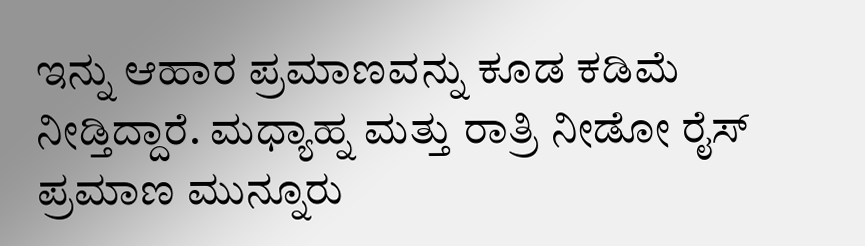ಇನ್ನು ಆಹಾರ ಪ್ರಮಾಣವನ್ನು ಕೂಡ ಕಡಿಮೆ ನೀಡ್ತಿದ್ದಾರೆ. ಮಧ್ಯಾಹ್ನ ಮತ್ತು ರಾತ್ರಿ ನೀಡೋ ರೈಸ್ ಪ್ರಮಾಣ ಮುನ್ನೂರು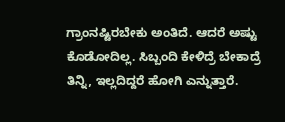ಗ್ರಾಂನಷ್ಟಿರಬೇಕು ಅಂತಿದೆ. ಆದರೆ ಅಷ್ಟು ಕೊಡೋದಿಲ್ಲ. ಸಿಬ್ಬಂದಿ ಕೇಳಿದ್ರೆ ಬೇಕಾದ್ರೆ ತಿನ್ನಿ, ಇಲ್ಲದಿದ್ದರೆ ಹೋಗಿ ಎನ್ನುತ್ತಾರೆ.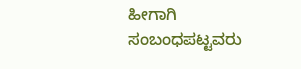ಹೀಗಾಗಿ ಸಂಬಂಧಪಟ್ಟವರು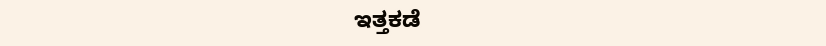ಇತ್ತಕಡೆ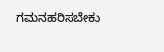ಗಮನಹರಿಸಬೇಕು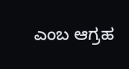ಎಂಬ ಆಗ್ರಹ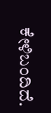ಕೇಳಿಬಂದಿದೆ.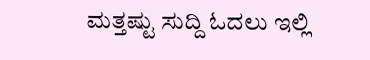ಮತ್ತಷ್ಟು ಸುದ್ದಿ ಓದಲು ಇಲ್ಲಿ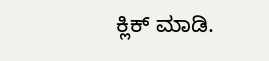ಕ್ಲಿಕ್ ಮಾಡಿ.